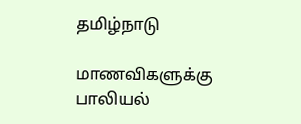தமிழ்நாடு

மாணவிகளுக்கு பாலியல்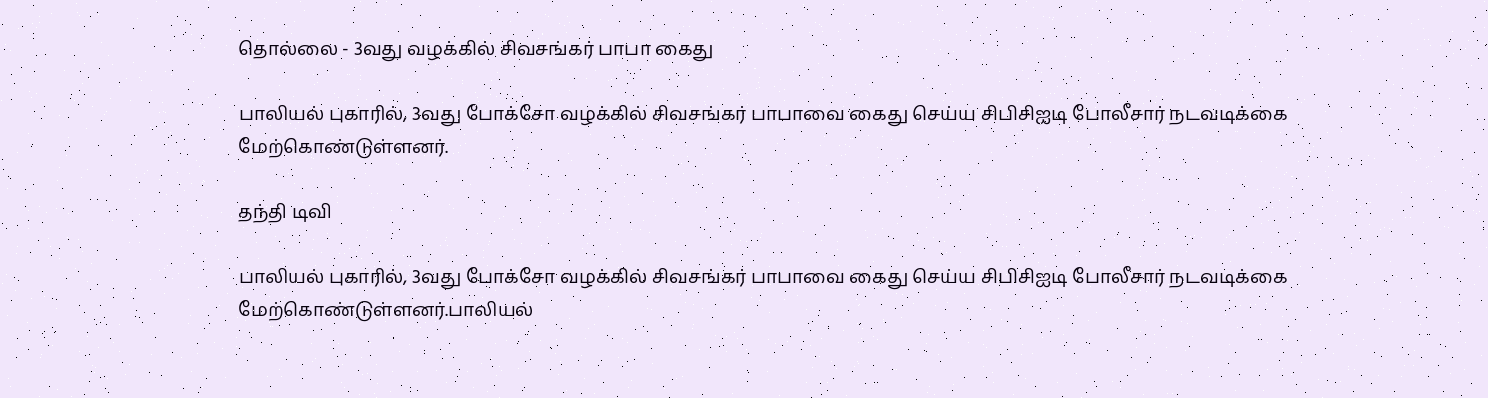தொல்லை - 3வது வழக்கில் சிவசங்கர் பாபா கைது

பாலியல் புகாரில், 3வது போக்சோ வழக்கில் சிவசங்கர் பாபாவை கைது செய்ய சிபிசிஐடி போலீசார் நடவடிக்கை மேற்கொண்டுள்ளனர்.

தந்தி டிவி

பாலியல் புகாரில், 3வது போக்சோ வழக்கில் சிவசங்கர் பாபாவை கைது செய்ய சிபிசிஐடி போலீசார் நடவடிக்கை மேற்கொண்டுள்ளனர்.பாலியல்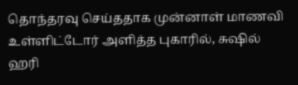தொந்தரவு செய்ததாக முன்னாள் மாணவி உள்ளிட்டோர் அளித்த புகாரில், சுஷில் ஹரி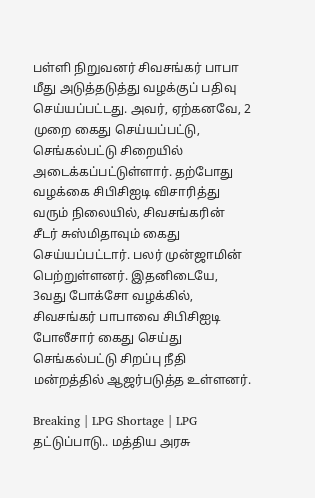பள்ளி நிறுவனர் சிவசங்கர் பாபா மீது அடுத்தடுத்து வழக்குப் பதிவு செய்யப்பட்டது. அவர், ஏற்கனவே, 2 முறை கைது செய்யப்பட்டு, செங்கல்பட்டு சிறையில் அடைக்கப்பட்டுள்ளார். தற்போது வழக்கை சிபிசிஐடி விசாரித்து வரும் நிலையில், சிவசங்கரின் சீடர் சுஸ்மிதாவும் கைது செய்யப்பட்டார். பலர் முன்ஜாமின் பெற்றுள்ளனர். இதனிடையே, 3வது போக்சோ வழக்கில், சிவசங்கர் பாபாவை சிபிசிஐடி போலீசார் கைது செய்து செங்கல்பட்டு சிறப்பு நீதி மன்றத்தில் ஆஜர்படுத்த உள்ளனர்.

Breaking | LPG Shortage | LPG தட்டுப்பாடு.. மத்திய அரசு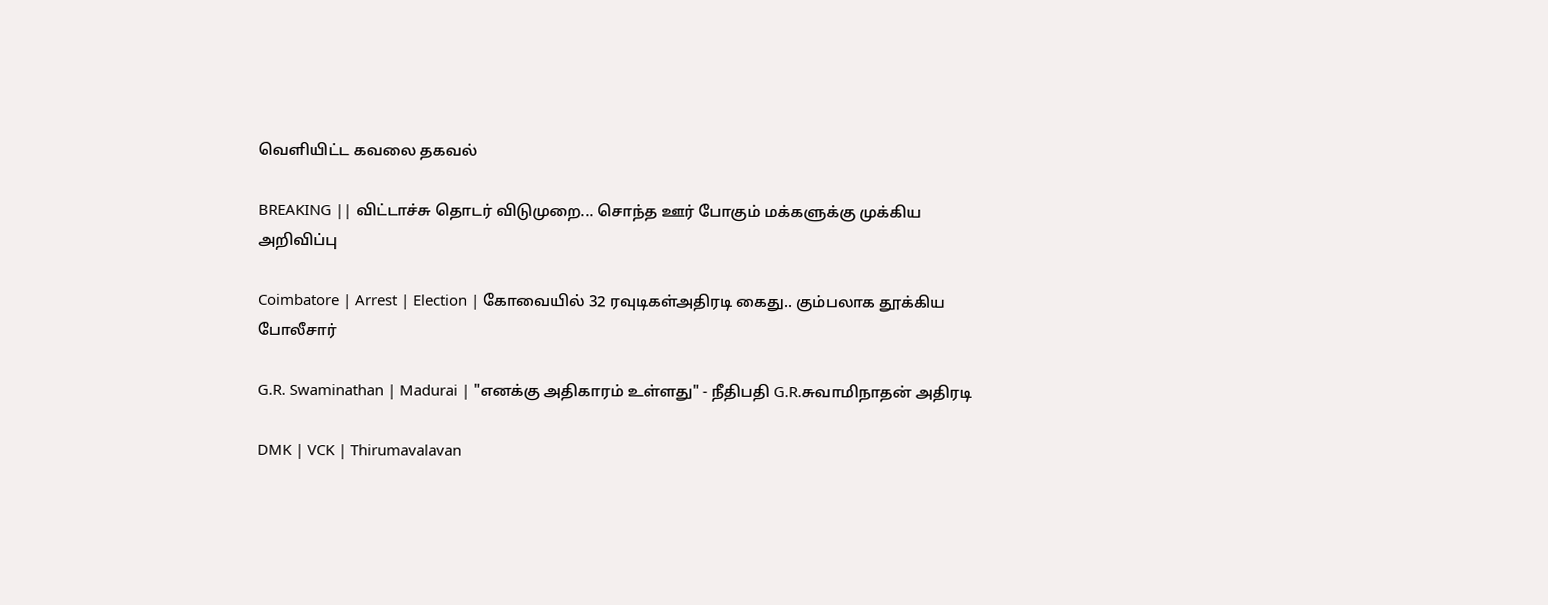வெளியிட்ட கவலை தகவல்

BREAKING || விட்டாச்சு தொடர் விடுமுறை... சொந்த ஊர் போகும் மக்களுக்கு முக்கிய அறிவிப்பு

Coimbatore | Arrest | Election | கோவையில் 32 ரவுடிகள்அதிரடி கைது.. கும்பலாக தூக்கிய போலீசார்

G.R. Swaminathan | Madurai | "எனக்கு அதிகாரம் உள்ளது" - நீதிபதி G.R.சுவாமிநாதன் அதிரடி

DMK | VCK | Thirumavalavan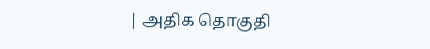| அதிக தொகுதி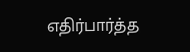எதிர்பார்த்த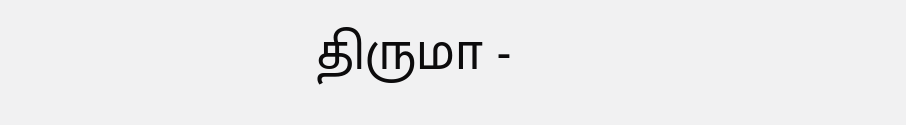திருமா -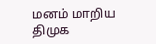மனம் மாறிய திமுக